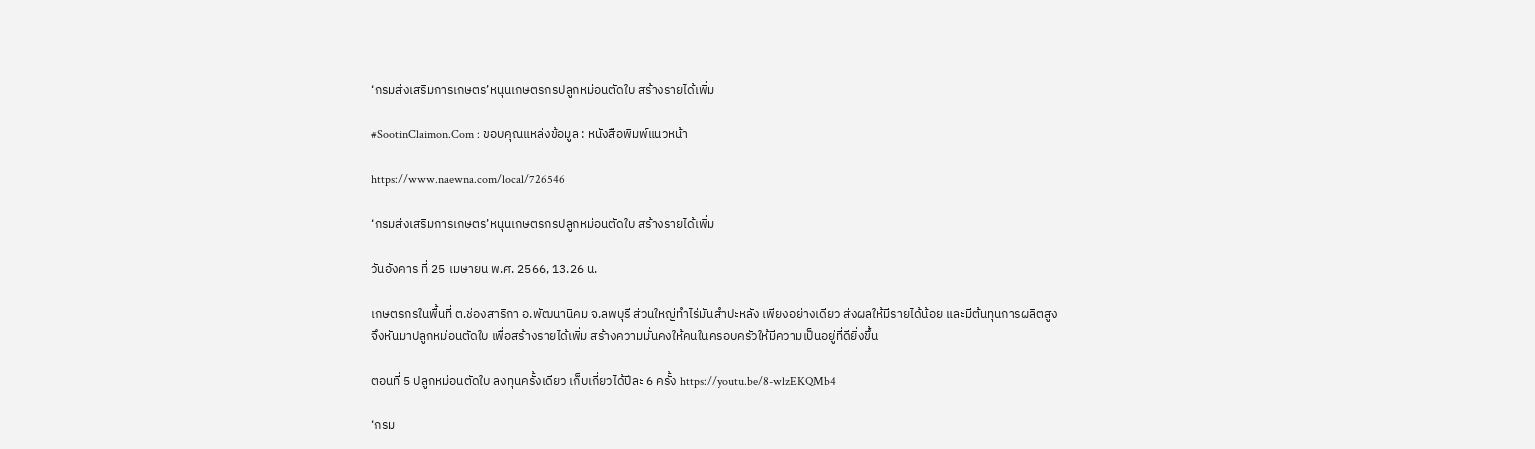‘กรมส่งเสริมการเกษตร’หนุนเกษตรกรปลูกหม่อนตัดใบ สร้างรายได้เพิ่ม

#SootinClaimon.Com : ขอบคุณแหล่งข้อมูล : หนังสือพิมพ์แนวหน้า

https://www.naewna.com/local/726546

‘กรมส่งเสริมการเกษตร’หนุนเกษตรกรปลูกหม่อนตัดใบ สร้างรายได้เพิ่ม

วันอังคาร ที่ 25 เมษายน พ.ศ. 2566, 13.26 น.

เกษตรกรในพื้นที่ ต.ช่องสาริกา อ.พัฒนานิคม จ.ลพบุรี ส่วนใหญ่ทำไร่มันสำปะหลัง เพียงอย่างเดียว ส่งผลให้มีรายได้น้อย และมีต้นทุนการผลิตสูง จึงหันมาปลูกหม่อนตัดใบ เพื่อสร้างรายได้เพิ่ม สร้างความมั่นคงให้คนในครอบครัวให้มีความเป็นอยู่ที่ดียิ่งขึ้น

ตอนที่ 5 ปลูกหม่อนตัดใบ ลงทุนครั้งเดียว เก็บเกี่ยวได้ปีละ 6 ครั้ง https://youtu.be/8-wlzEKQMb4

‘กรม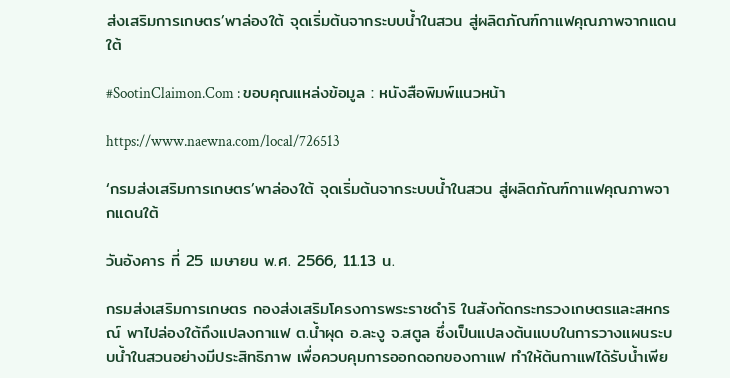ส่งเสริมการเกษตร’พาล่องใต้ จุดเริ่มต้นจากระบบน้ำในสวน สู่ผลิตภัณฑ์กาแฟคุณภาพจากแดนใต้

#SootinClaimon.Com : ขอบคุณแหล่งข้อมูล : หนังสือพิมพ์แนวหน้า

https://www.naewna.com/local/726513

‘กรมส่งเสริมการเกษตร’พาล่องใต้ จุดเริ่มต้นจากระบบน้ำในสวน สู่ผลิตภัณฑ์กาแฟคุณภาพจากแดนใต้

วันอังคาร ที่ 25 เมษายน พ.ศ. 2566, 11.13 น.

กรมส่งเสริมการเกษตร กองส่งเสริมโครงการพระราชดำริ ในสังกัดกระทรวงเกษตรและสหกรณ์ พาไปล่องใต้ถึงแปลงกาแฟ ต.น้ำผุด อ.ละงู จ.สตูล ซึ่งเป็นแปลงต้นแบบในการวางแผนระบบน้ำในสวนอย่างมีประสิทธิภาพ เพื่อควบคุมการออกดอกของกาแฟ ทำให้ต้นกาแฟได้รับน้ำเพีย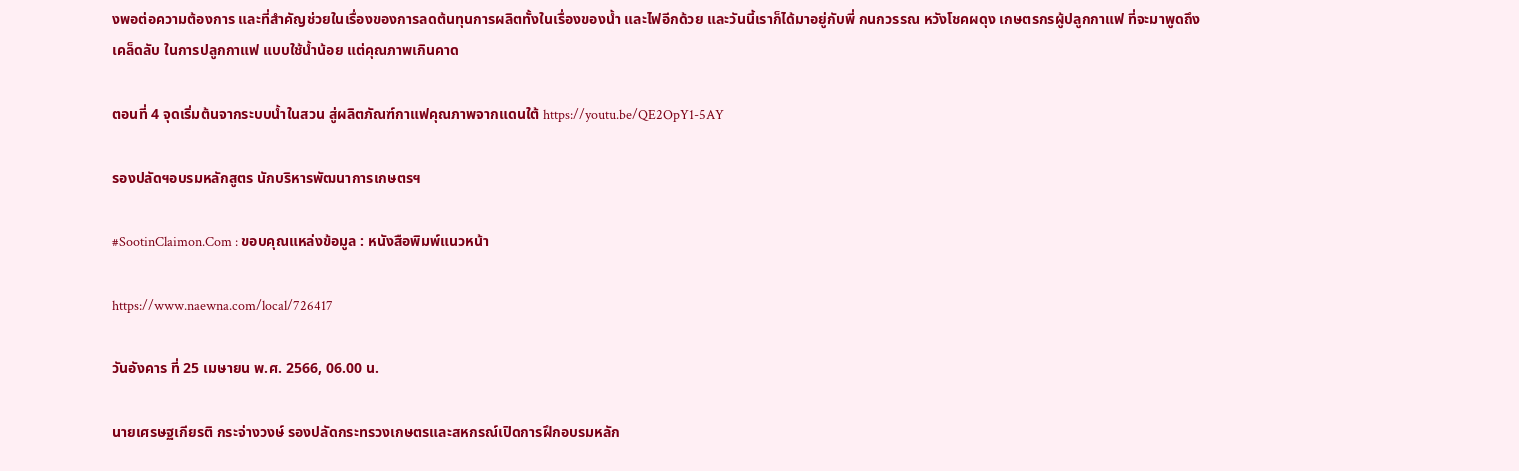งพอต่อความต้องการ และที่สำคัญช่วยในเรื่องของการลดต้นทุนการผลิตทั้งในเรื่องของน้ำ และไฟอีกด้วย และวันนี้เราก็ได้มาอยู่กับพี่ กนกวรรณ หวังโชคผดุง เกษตรกรผู้ปลูกกาแฟ ที่จะมาพูดถึงเคล็ดลับ ในการปลูกกาแฟ แบบใช้น้ำน้อย แต่คุณภาพเกินคาด

ตอนที่ 4 จุดเริ่มต้นจากระบบน้ำในสวน สู่ผลิตภัณฑ์กาแฟคุณภาพจากแดนใต้ https://youtu.be/QE2OpY1-5AY

รองปลัดฯอบรมหลักสูตร นักบริหารพัฒนาการเกษตรฯ

#SootinClaimon.Com : ขอบคุณแหล่งข้อมูล : หนังสือพิมพ์แนวหน้า

https://www.naewna.com/local/726417

วันอังคาร ที่ 25 เมษายน พ.ศ. 2566, 06.00 น.

นายเศรษฐเกียรติ กระจ่างวงษ์ รองปลัดกระทรวงเกษตรและสหกรณ์เปิดการฝึกอบรมหลัก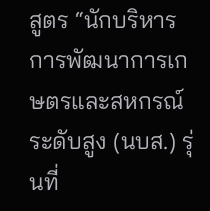สูตร “นักบริหารการพัฒนาการเกษตรและสหกรณ์ระดับสูง (นบส.) รุ่นที่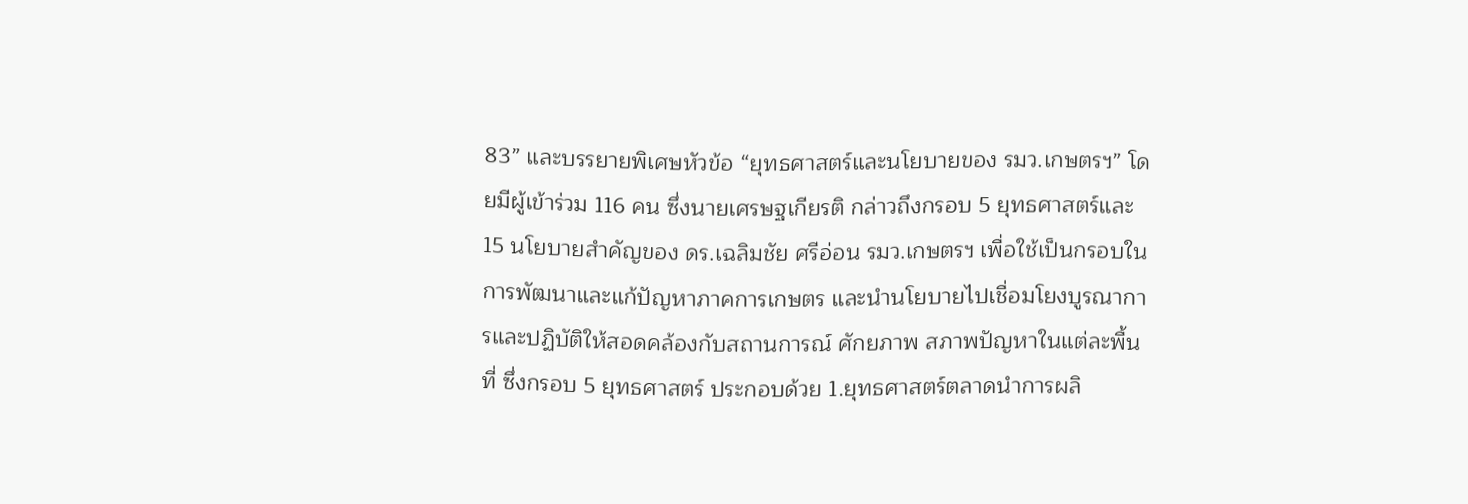83” และบรรยายพิเศษหัวข้อ “ยุทธศาสตร์และนโยบายของ รมว.เกษตรฯ” โดยมีผู้เข้าร่วม 116 คน ซึ่งนายเศรษฐเกียรติ กล่าวถึงกรอบ 5 ยุทธศาสตร์และ 15 นโยบายสำคัญของ ดร.เฉลิมชัย ศรีอ่อน รมว.เกษตรฯ เพื่อใช้เป็นกรอบในการพัฒนาและแก้ปัญหาภาคการเกษตร และนำนโยบายไปเชื่อมโยงบูรณาการและปฏิบัติให้สอดคล้องกับสถานการณ์ ศักยภาพ สภาพปัญหาในแต่ละพื้นที่ ซึ่งกรอบ 5 ยุทธศาสตร์ ประกอบด้วย 1.ยุทธศาสตร์ตลาดนำการผลิ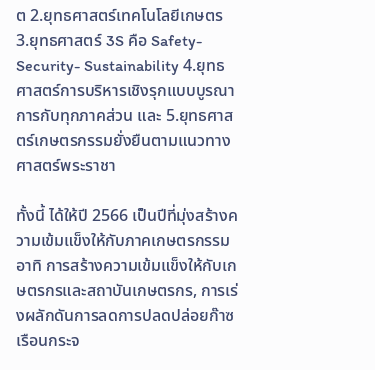ต 2.ยุทธศาสตร์เทคโนโลยีเกษตร 3.ยุทธศาสตร์ 3S คือ Safety-Security- Sustainability 4.ยุทธศาสตร์การบริหารเชิงรุกแบบบูรณาการกับทุกภาคส่วน และ 5.ยุทธศาสตร์เกษตรกรรมยั่งยืนตามแนวทางศาสตร์พระราชา

ทั้งนี้ ได้ให้ปี 2566 เป็นปีที่มุ่งสร้างความเข้มแข็งให้กับภาคเกษตรกรรม อาทิ การสร้างความเข้มแข็งให้กับเกษตรกรและสถาบันเกษตรกร, การเร่งผลักดันการลดการปลดปล่อยก๊าซเรือนกระจ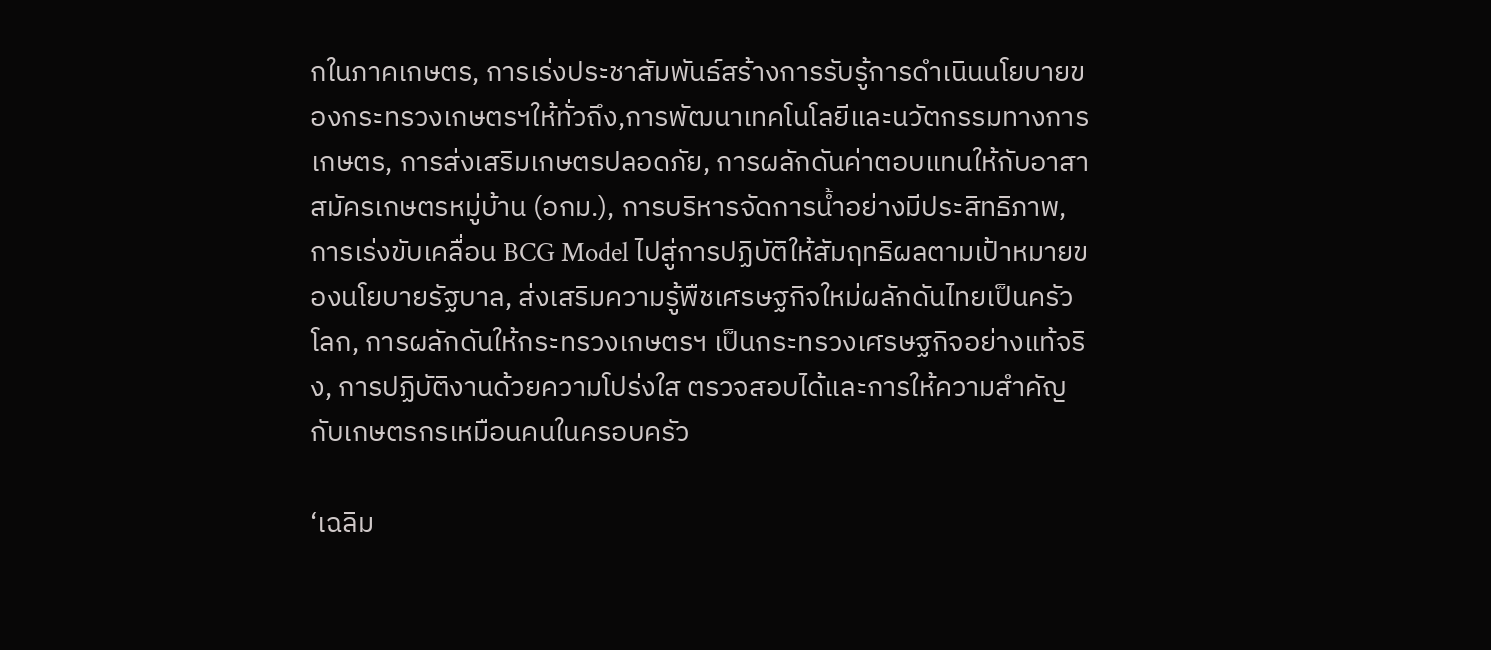กในภาคเกษตร, การเร่งประชาสัมพันธ์สร้างการรับรู้การดำเนินนโยบายของกระทรวงเกษตรฯให้ทั่วถึง,การพัฒนาเทคโนโลยีและนวัตกรรมทางการเกษตร, การส่งเสริมเกษตรปลอดภัย, การผลักดันค่าตอบแทนให้กับอาสาสมัครเกษตรหมู่บ้าน (อกม.), การบริหารจัดการน้ำอย่างมีประสิทธิภาพ,การเร่งขับเคลื่อน BCG Model ไปสู่การปฏิบัติให้สัมฤทธิผลตามเป้าหมายของนโยบายรัฐบาล, ส่งเสริมความรู้พืชเศรษฐกิจใหม่ผลักดันไทยเป็นครัวโลก, การผลักดันให้กระทรวงเกษตรฯ เป็นกระทรวงเศรษฐกิจอย่างแท้จริง, การปฏิบัติงานด้วยความโปร่งใส ตรวจสอบได้และการให้ความสำคัญกับเกษตรกรเหมือนคนในครอบครัว

‘เฉลิม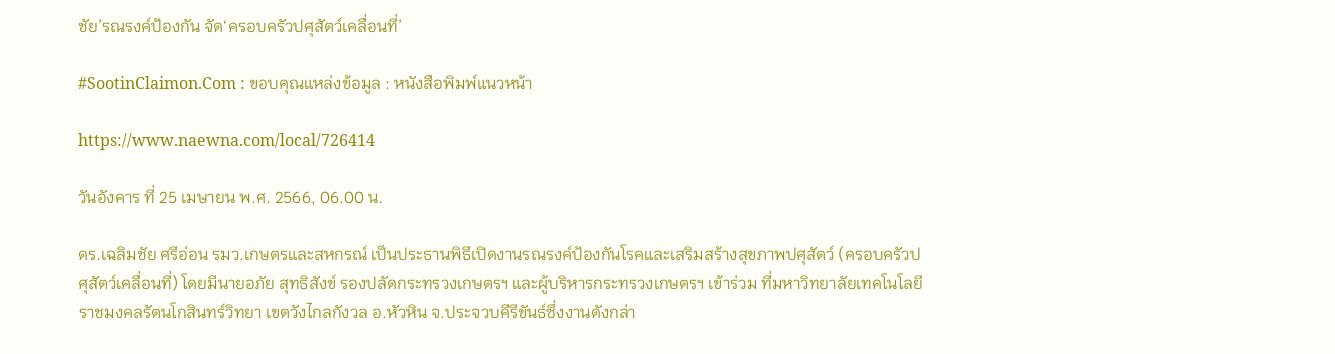ชัย’รณรงค์ป้องกัน จัด‘ครอบครัวปศุสัตว์เคลื่อนที่’

#SootinClaimon.Com : ขอบคุณแหล่งข้อมูล : หนังสือพิมพ์แนวหน้า

https://www.naewna.com/local/726414

วันอังคาร ที่ 25 เมษายน พ.ศ. 2566, 06.00 น.

ดร.เฉลิมชัย ศรีอ่อน รมว.เกษตรและสหกรณ์ เป็นประธานพิธีเปิดงานรณรงค์ป้องกันโรคและเสริมสร้างสุขภาพปศุสัตว์ (ครอบครัวปศุสัตว์เคลื่อนที่) โดยมีนายอภัย สุทธิสังข์ รองปลัดกระทรวงเกษตรฯ และผู้บริหารกระทรวงเกษตรฯ เข้าร่วม ที่มหาวิทยาลัยเทคโนโลยีราชมงคลรัตนโกสินทร์วิทยา เขตวังไกลกังวล อ.หัวหิน จ.ประจวบคีรีขันธ์ซึ่งงานดังกล่า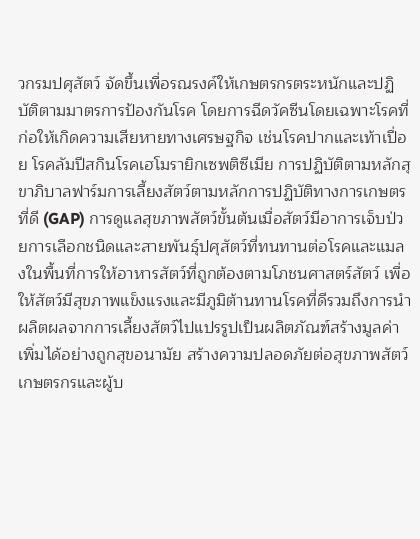วกรมปศุสัตว์ จัดขึ้นเพื่อรณรงค์ให้เกษตรกรตระหนักและปฏิบัติตามมาตรการป้องกันโรค โดยการฉีดวัคซีนโดยเฉพาะโรคที่ก่อให้เกิดความเสียหายทางเศรษฐกิจ เช่นโรคปากและเท้าเปื่อย โรคลัมปีสกินโรคเฮโมรายิกเซพติซีเมีย การปฏิบัติตามหลักสุขาภิบาลฟาร์มการเลี้ยงสัตว์ตามหลักการปฏิบัติทางการเกษตรที่ดี (GAP) การดูแลสุขภาพสัตว์ขั้นต้นเมื่อสัตว์มีอาการเจ็บป่วยการเลือกชนิดและสายพันธุ์ปศุสัตว์ที่ทนทานต่อโรคและแมลงในพื้นที่การให้อาหารสัตว์ที่ถูกต้องตามโภชนศาสตร์สัตว์ เพื่อให้สัตว์มีสุขภาพแข็งแรงและมีภูมิต้านทานโรคที่ดีรวมถึงการนำผลิตผลจากการเลี้ยงสัตว์ไปแปรรูปเป็นผลิตภัณฑ์สร้างมูลค่าเพิ่มได้อย่างถูกสุขอนามัย สร้างความปลอดภัยต่อสุขภาพสัตว์เกษตรกรและผู้บ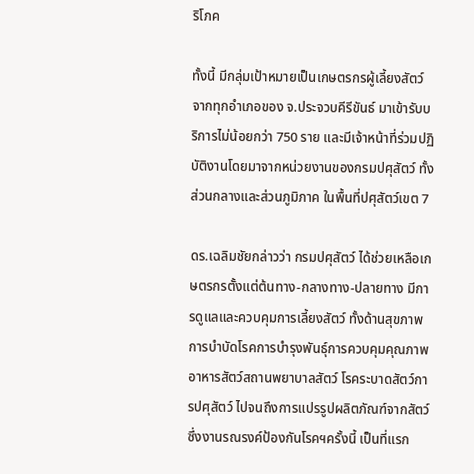ริโภค

ทั้งนี้ มีกลุ่มเป้าหมายเป็นเกษตรกรผู้เลี้ยงสัตว์จากทุกอำเภอของ จ.ประจวบคีรีขันธ์ มาเข้ารับบริการไม่น้อยกว่า 750 ราย และมีเจ้าหน้าที่ร่วมปฏิบัติงานโดยมาจากหน่วยงานของกรมปศุสัตว์ ทั้งส่วนกลางและส่วนภูมิภาค ในพื้นที่ปศุสัตว์เขต 7

ดร.เฉลิมชัยกล่าวว่า กรมปศุสัตว์ ได้ช่วยเหลือเกษตรกรตั้งแต่ต้นทาง-กลางทาง-ปลายทาง มีการดูแลและควบคุมการเลี้ยงสัตว์ ทั้งด้านสุขภาพการบำบัดโรคการบำรุงพันธุ์การควบคุมคุณภาพอาหารสัตว์สถานพยาบาลสัตว์ โรคระบาดสัตว์การปศุสัตว์ ไปจนถึงการแปรรูปผลิตภัณฑ์จากสัตว์ ซึ่งงานรณรงค์ป้องกันโรคฯครั้งนี้ เป็นที่แรก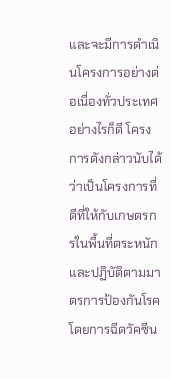และจะมีการดำเนินโครงการอย่างต่อเนื่องทั่วประเทศ อย่างไรก็ดี โครงการดังกล่าวนับได้ว่าเป็นโครงการที่ดีที่ให้กับเกษตรกรในพื้นที่ตระหนักและปฏิบัติตามมาตรการป้องกันโรคโดยการฉีดวัคซีน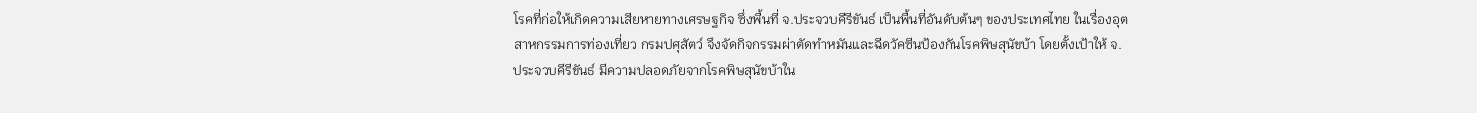โรคที่ก่อให้เกิดความเสียหายทางเศรษฐกิจ ซึ่งพื้นที่ จ.ประจวบคีรีขันธ์ เป็นพื้นที่อันดับต้นๆ ของประเทศไทย ในเรื่องอุตสาหกรรมการท่องเที่ยว กรมปศุสัตว์ จึงจัดกิจกรรมผ่าตัดทำหมันและฉีดวัคซีนป้องกันโรคพิษสุนัขบ้า โดยตั้งเป้าให้ จ.ประจวบคีรีขันธ์ มีความปลอดภัยจากโรคพิษสุนัขบ้าใน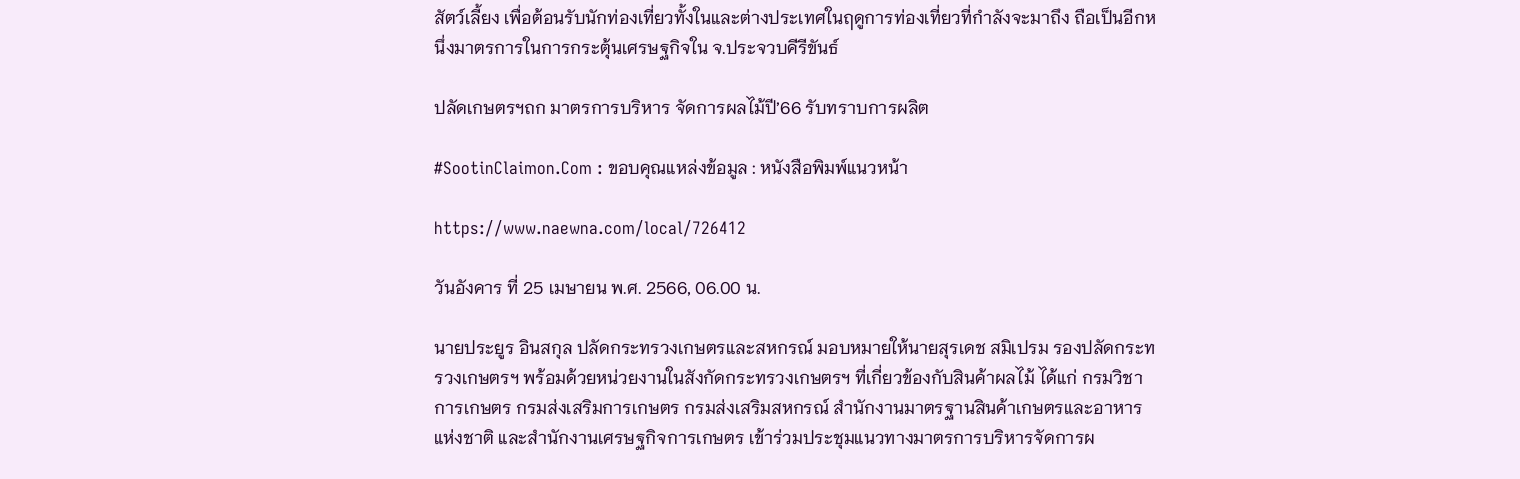สัตว์เลี้ยง เพื่อต้อนรับนักท่องเที่ยวทั้งในและต่างประเทศในฤดูการท่องเที่ยวที่กำลังจะมาถึง ถือเป็นอีกหนึ่งมาตรการในการกระตุ้นเศรษฐกิจใน จ.ประจวบคีรีขันธ์

ปลัดเกษตรฯถก มาตรการบริหาร จัดการผลไม้ปี’66 รับทราบการผลิต

#SootinClaimon.Com : ขอบคุณแหล่งข้อมูล : หนังสือพิมพ์แนวหน้า

https://www.naewna.com/local/726412

วันอังคาร ที่ 25 เมษายน พ.ศ. 2566, 06.00 น.

นายประยูร อินสกุล ปลัดกระทรวงเกษตรและสหกรณ์ มอบหมายให้นายสุรเดช สมิเปรม รองปลัดกระทรวงเกษตรฯ พร้อมด้วยหน่วยงานในสังกัดกระทรวงเกษตรฯ ที่เกี่ยวข้องกับสินค้าผลไม้ ได้แก่ กรมวิชาการเกษตร กรมส่งเสริมการเกษตร กรมส่งเสริมสหกรณ์ สำนักงานมาตรฐานสินค้าเกษตรและอาหารแห่งชาติ และสำนักงานเศรษฐกิจการเกษตร เข้าร่วมประชุมแนวทางมาตรการบริหารจัดการผ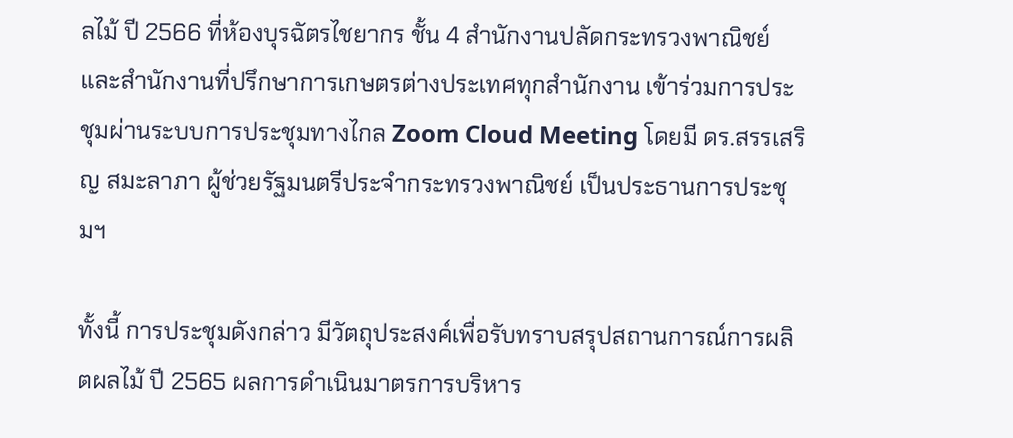ลไม้ ปี 2566 ที่ห้องบุรฉัตรไชยากร ชั้น 4 สำนักงานปลัดกระทรวงพาณิชย์ และสำนักงานที่ปรึกษาการเกษตรต่างประเทศทุกสำนักงาน เข้าร่วมการประชุมผ่านระบบการประชุมทางไกล Zoom Cloud Meeting โดยมี ดร.สรรเสริญ สมะลาภา ผู้ช่วยรัฐมนตรีประจำกระทรวงพาณิชย์ เป็นประธานการประชุมฯ

ทั้งนี้ การประชุมดังกล่าว มีวัตถุประสงค์เพื่อรับทราบสรุปสถานการณ์การผลิตผลไม้ ปี 2565 ผลการดำเนินมาตรการบริหาร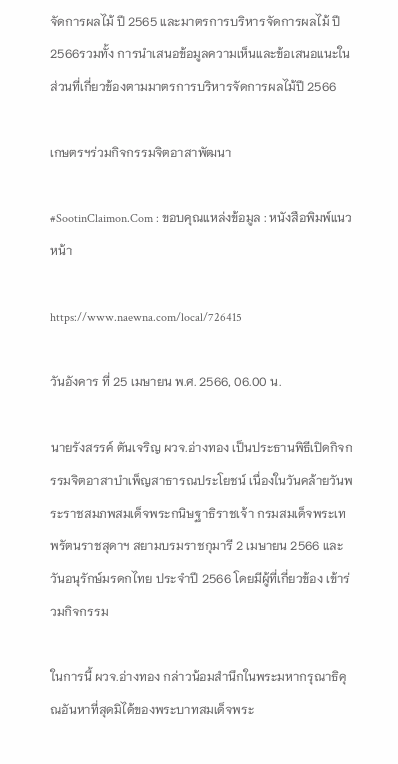จัดการผลไม้ ปี 2565 และมาตรการบริหารจัดการผลไม้ ปี 2566รวมทั้ง การนำเสนอข้อมูลความเห็นและข้อเสนอแนะในส่วนที่เกี่ยวข้องตามมาตรการบริหารจัดการผลไม้ปี 2566

เกษตรฯร่วมกิจกรรมจิตอาสาพัฒนา

#SootinClaimon.Com : ขอบคุณแหล่งข้อมูล : หนังสือพิมพ์แนวหน้า

https://www.naewna.com/local/726415

วันอังคาร ที่ 25 เมษายน พ.ศ. 2566, 06.00 น.

นายรังสรรค์ ตันเจริญ ผวจ.อ่างทอง เป็นประธานพิธีเปิดกิจกรรมจิตอาสาบำเพ็ญสาธารณประโยชน์ เนื่องในวันคล้ายวันพระราชสมภพสมเด็จพระกนิษฐาธิราชเจ้า กรมสมเด็จพระเทพรัตนราชสุดาฯ สยามบรมราชกุมารี 2 เมษายน 2566 และวันอนุรักษ์มรดกไทย ประจำปี 2566 โดยมีผู้ที่เกี่ยวข้อง เข้าร่วมกิจกรรม

ในการนี้ ผวจ.อ่างทอง กล่าวน้อมสำนึกในพระมหากรุณาธิคุณอันหาที่สุดมิได้ของพระบาทสมเด็จพระ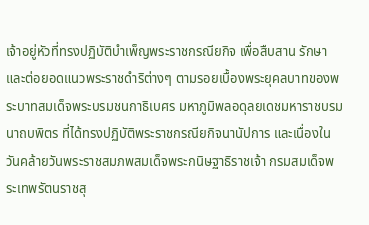เจ้าอยู่หัวที่ทรงปฏิบัติบำเพ็ญพระราชกรณียกิจ เพื่อสืบสาน รักษา และต่อยอดแนวพระราชดำริต่างๆ ตามรอยเบื้องพระยุคลบาทของพระบาทสมเด็จพระบรมชนกาธิเบศร มหาภูมิพลอดุลยเดชมหาราชบรมนาถบพิตร ที่ได้ทรงปฏิบัติพระราชกรณียกิจนานัปการ และเนื่องในวันคล้ายวันพระราชสมภพสมเด็จพระกนิษฐาธิราชเจ้า กรมสมเด็จพระเทพรัตนราชสุ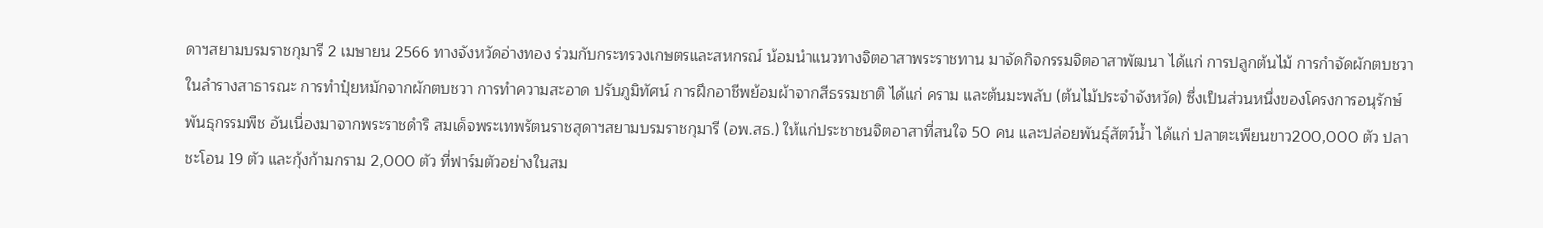ดาฯสยามบรมราชกุมารี 2 เมษายน 2566 ทางจังหวัดอ่างทอง ร่วมกับกระทรวงเกษตรและสหกรณ์ น้อมนำแนวทางจิตอาสาพระราชทาน มาจัดกิจกรรมจิตอาสาพัฒนา ได้แก่ การปลูกต้นไม้ การกำจัดผักตบชวาในลำรางสาธารณะ การทำปุ๋ยหมักจากผักตบชวา การทำความสะอาด ปรับภูมิทัศน์ การฝึกอาชีพย้อมผ้าจากสีธรรมชาติ ได้แก่ คราม และต้นมะพลับ (ต้นไม้ประจำจังหวัด) ซึ่งเป็นส่วนหนึ่งของโครงการอนุรักษ์พันธุกรรมพืช อันเนื่องมาจากพระราชดำริ สมเด็จพระเทพรัตนราชสุดาฯสยามบรมราชกุมารี (อพ.สธ.) ให้แก่ประชาชนจิตอาสาที่สนใจ 50 คน และปล่อยพันธุ์สัตว์น้ำ ได้แก่ ปลาตะเพียนขาว200,000 ตัว ปลาชะโอน 19 ตัว และกุ้งก้ามกราม 2,000 ตัว ที่ฟาร์มตัวอย่างในสม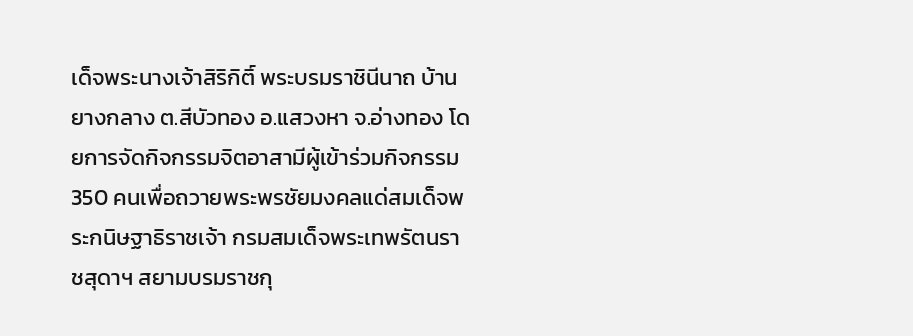เด็จพระนางเจ้าสิริกิติ์ พระบรมราชินีนาถ บ้านยางกลาง ต.สีบัวทอง อ.แสวงหา จ.อ่างทอง โดยการจัดกิจกรรมจิตอาสามีผู้เข้าร่วมกิจกรรม 350 คนเพื่อถวายพระพรชัยมงคลแด่สมเด็จพระกนิษฐาธิราชเจ้า กรมสมเด็จพระเทพรัตนราชสุดาฯ สยามบรมราชกุ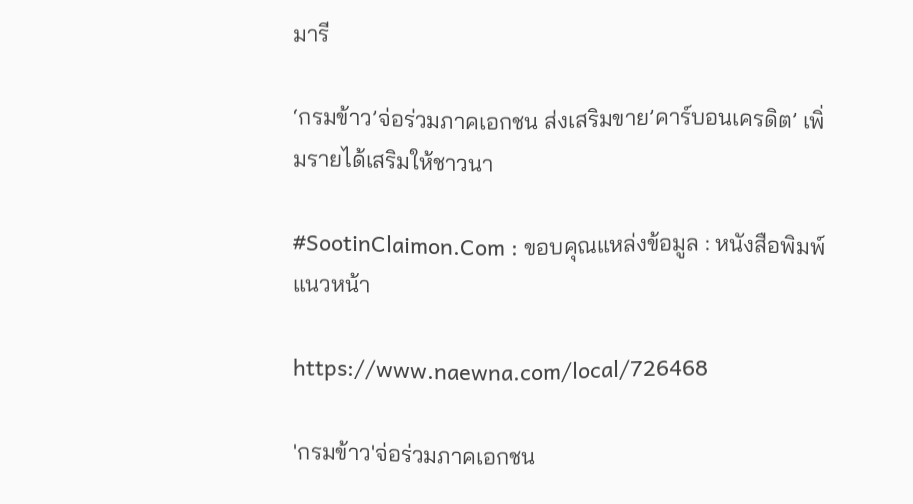มารี

‘กรมข้าว’จ่อร่วมภาคเอกชน ส่งเสริมขาย’คาร์บอนเครดิต’ เพิ่มรายได้เสริมให้ชาวนา

#SootinClaimon.Com : ขอบคุณแหล่งข้อมูล : หนังสือพิมพ์แนวหน้า

https://www.naewna.com/local/726468

'กรมข้าว'จ่อร่วมภาคเอกชน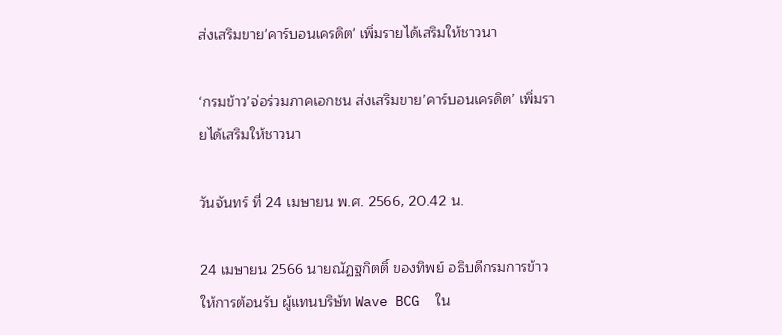ส่งเสริมขาย'คาร์บอนเครดิต' เพิ่มรายได้เสริมให้ชาวนา

‘กรมข้าว’จ่อร่วมภาคเอกชน ส่งเสริมขาย’คาร์บอนเครดิต’ เพิ่มรายได้เสริมให้ชาวนา

วันจันทร์ ที่ 24 เมษายน พ.ศ. 2566, 20.42 น.

24 เมษายน 2566 นายณัฏฐกิตติ์ ของทิพย์ อธิบดีกรมการข้าว ให้การต้อนรับ ผู้แทนบริษัท Wave BCG  ใน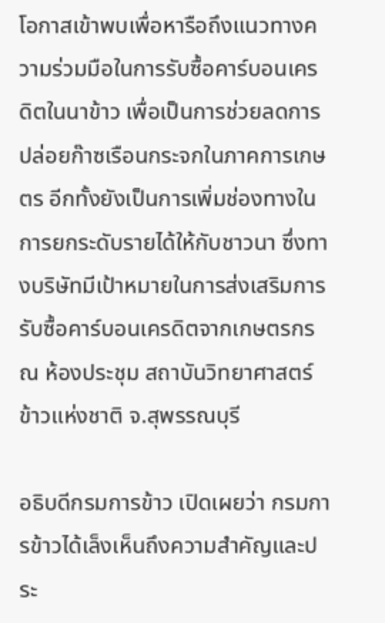โอกาสเข้าพบเพื่อหารือถึงแนวทางความร่วมมือในการรับซื้อคาร์บอนเครดิตในนาข้าว เพื่อเป็นการช่วยลดการปล่อยก๊าซเรือนกระจกในภาคการเกษตร อีกทั้งยังเป็นการเพิ่มช่องทางในการยกระดับรายได้ให้กับชาวนา ซึ่งทางบริษัทมีเป้าหมายในการส่งเสริมการรับซื้อคาร์บอนเครดิตจากเกษตรกร ณ ห้องประชุม สถาบันวิทยาศาสตร์ข้าวแห่งชาติ จ.สุพรรณบุรี

อธิบดีกรมการข้าว เปิดเผยว่า กรมการข้าวได้เล็งเห็นถึงความสำคัญและประ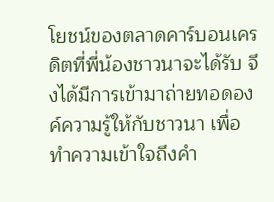โยชน์ของตลาดคาร์บอนเครดิตที่พี่น้องชาวนาจะได้รับ จึงได้มีการเข้ามาถ่ายทอดองค์ความรู้ให้กับชาวนา เพื่อทำความเข้าใจถึงคำ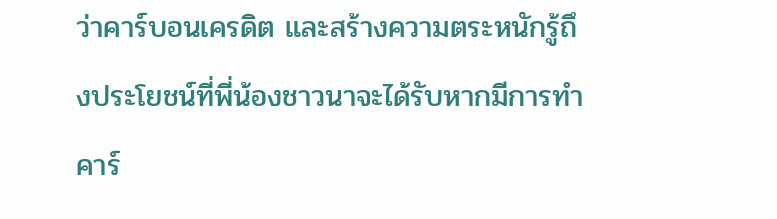ว่าคาร์บอนเครดิต และสร้างความตระหนักรู้ถึงประโยชน์ที่พี่น้องชาวนาจะได้รับหากมีการทำคาร์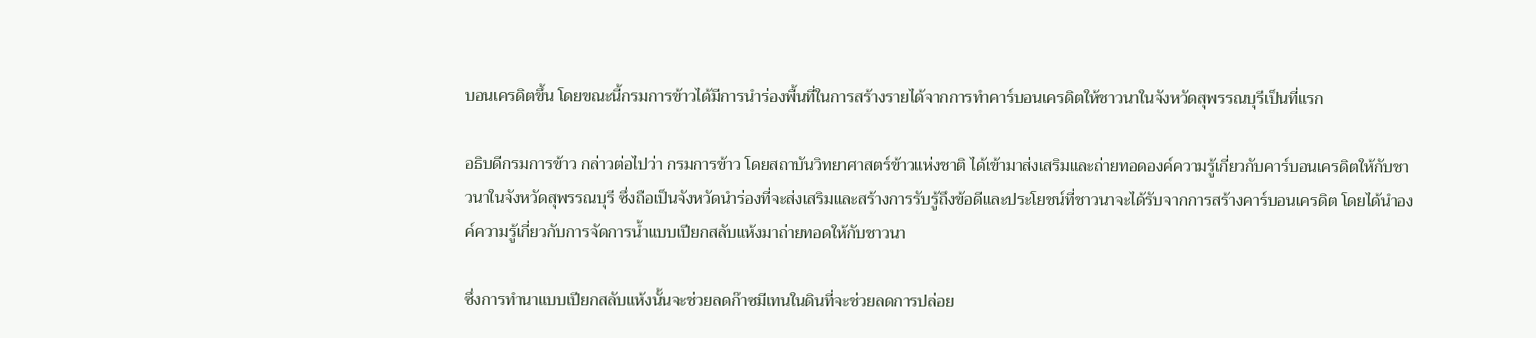บอนเครดิตขึ้น โดยขณะนี้กรมการข้าวได้มีการนำร่องพื้นที่ในการสร้างรายได้จากการทำคาร์บอนเครดิตให้ชาวนาในจังหวัดสุพรรณบุรีเป็นที่แรก

อธิบดีกรมการข้าว กล่าวต่อไปว่า กรมการข้าว โดยสถาบันวิทยาศาสตร์ข้าวแห่งชาติ ได้เข้ามาส่งเสริมและถ่ายทอดองค์ความรู้เกี่ยวกับคาร์บอนเครดิตให้กับชาวนาในจังหวัดสุพรรณบุรี ซึ่งถือเป็นจังหวัดนำร่องที่จะส่งเสริมและสร้างการรับรู้ถึงข้อดีและประโยชน์ที่ชาวนาจะได้รับจากการสร้างคาร์บอนเครดิต โดยได้นำองค์ความรู้เกี่ยวกับการจัดการน้ำแบบเปียกสลับแห้งมาถ่ายทอดให้กับชาวนา

ซึ่งการทำนาแบบเปียกสลับแห้งนั้นจะช่วยลดก๊าซมีเทนในดินที่จะช่วยลดการปล่อย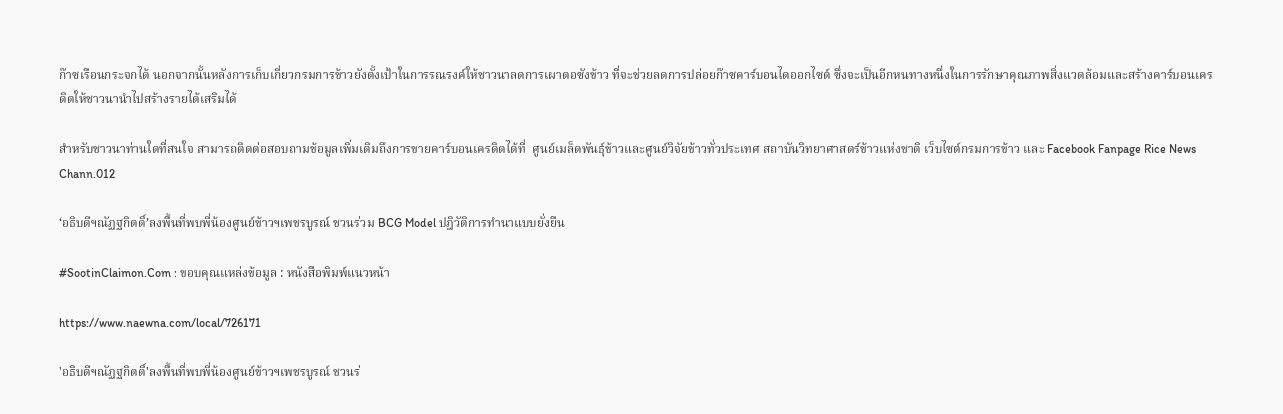ก๊าซเรือนกระจกได้ นอกจากนั้นหลังการเก็บเกี่ยวกรมการข้าวยังตั้งเป้าในการรณรงค์ให้ชาวนาลดการเผาตอซังข้าว ที่จะช่วยลดการปล่อยก๊าซคาร์บอนไดออกไซด์ ซึ่งจะเป็นอีกหนทางหนึ่งในการรักษาคุณภาพสิ่งแวดล้อมและสร้างคาร์บอนเครดิตให้ชาวนานำไปสร้างรายได้เสริมได้

สำหรับชาวนาท่านใดที่สนใจ สามารถติดต่อสอบถามข้อมูลเพิ่มเติมถึงการขายคาร์บอนเครดิตได้ที่  ศูนย์เมล็ดพันธุ์ข้าวและศูนย์วิจัยข้าวทั่วประเทศ สถาบันวิทยาศาสตร์ข้าวแห่งชาติ เว็บไซต์กรมการข้าว และ Facebook Fanpage Rice News Chann.012

‘อธิบดีฯณัฏฐกิตติ์’ลงพื้นที่พบพี่น้องศูนย์ข้าวฯเพชรบูรณ์ ชวนร่วม BCG Model ปฎิวัติการทำนาแบบยั่งยืน

#SootinClaimon.Com : ขอบคุณแหล่งข้อมูล : หนังสือพิมพ์แนวหน้า

https://www.naewna.com/local/726171

'อธิบดีฯณัฏฐกิตติ์'ลงพื้นที่พบพี่น้องศูนย์ข้าวฯเพชรบูรณ์ ชวนร่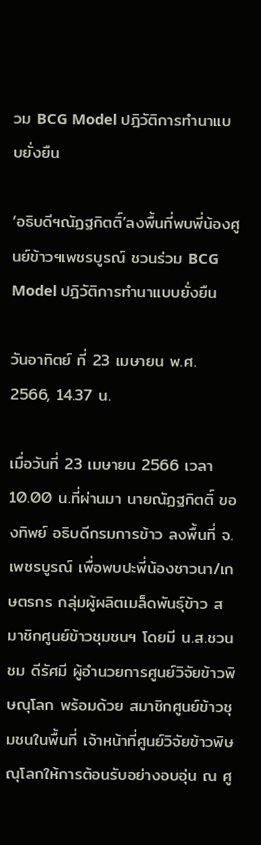วม BCG Model ปฎิวัติการทำนาแบบยั่งยืน

‘อธิบดีฯณัฏฐกิตติ์’ลงพื้นที่พบพี่น้องศูนย์ข้าวฯเพชรบูรณ์ ชวนร่วม BCG Model ปฎิวัติการทำนาแบบยั่งยืน

วันอาทิตย์ ที่ 23 เมษายน พ.ศ. 2566, 14.37 น.

เมื่อวันที่ 23 เมษายน 2566 เวลา 10.00 น.ที่ผ่านมา นายณัฏฐกิตติ์ ของทิพย์ อธิบดีกรมการข้าว ลงพื้นที่ จ.เพชรบูรณ์ เพื่อพบปะพี่น้องชาวนา/เกษตรกร กลุ่มผู้ผลิตเมล็ดพันธุ์ข้าว สมาชิกศูนย์ข้าวชุมชนฯ โดยมี น.ส.ชวนชม ดีรัศมี ผู้อำนวยการศูนย์วิจัยข้าวพิษณุโลก พร้อมด้วย สมาชิกศูนย์ข้าวชุมชนในพื้นที่ เจ้าหน้าที่ศูนย์วิจัยข้าวพิษณุโลกให้การต้อนรับอย่างอบอุ่น ณ ศู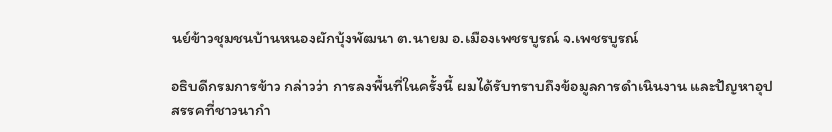นย์ข้าวชุมชนบ้านหนองผักบุ้งพัฒนา ต.นายม อ.เมืองเพชรบูรณ์ จ.เพชรบูรณ์

อธิบดีกรมการข้าว กล่าวว่า การลงพื้นที่ในครั้งนี้ ผมได้รับทราบถึงข้อมูลการดำเนินงาน และปัญหาอุปสรรคที่ชาวนากำ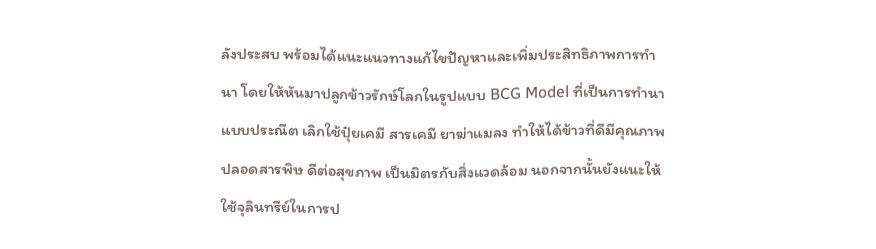ลังประสบ พร้อมได้แนะแนวทางแก้ไขปัญหาและเพิ่มประสิทธิภาพการทำนา โดยให้หันมาปลูกข้าวรักษ์โลกในรูปแบบ BCG Model ที่เป็นการทำนาแบบประณีต เลิกใช้ปุ๋ยเคมี สารเคมี ยาฆ่าแมลง ทำให้ได้ข้าวที่ดีมีคุณภาพ ปลอดสารพิษ ดีต่อสุขภาพ เป็นมิตรกับสิ่งแวดล้อม นอกจากนั้นยังแนะให้ใช้จุลินทรีย์ในการป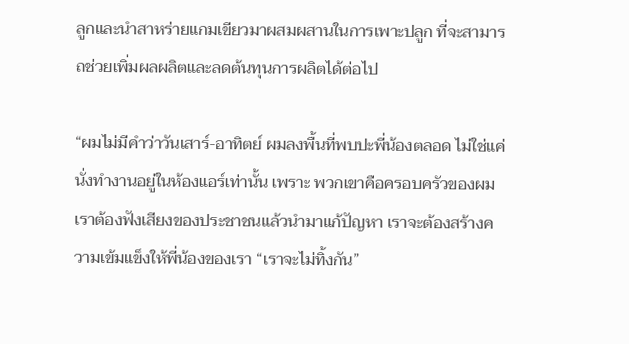ลูกและนำสาหร่ายแกมเขียวมาผสมผสานในการเพาะปลูก ที่จะสามารถช่วยเพิ่มผลผลิตและลดต้นทุนการผลิตได้ต่อไป

“ผมไม่มีคำว่าวันเสาร์-อาทิตย์ ผมลงพื้นที่พบปะพี่น้องตลอด ไม่ใช่แค่นั่งทำงานอยู่ในห้องแอร์เท่านั้น เพราะ พวกเขาคือครอบครัวของผม เราต้องฟังเสียงของประชาชนแล้วนำมาแก้ปัญหา เราจะต้องสร้างความเข้มแข็งให้พี่น้องของเรา “เราจะไม่ทิ้งกัน”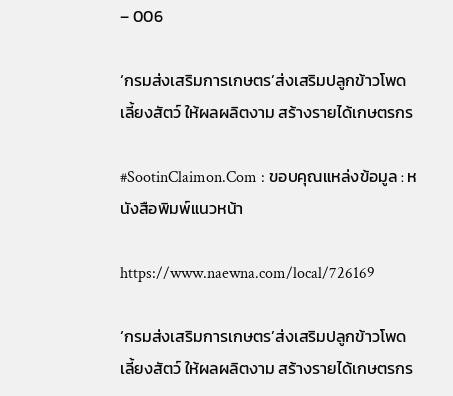– 006

‘กรมส่งเสริมการเกษตร’ส่งเสริมปลูกข้าวโพดเลี้ยงสัตว์ ให้ผลผลิตงาม สร้างรายได้เกษตรกร

#SootinClaimon.Com : ขอบคุณแหล่งข้อมูล : หนังสือพิมพ์แนวหน้า

https://www.naewna.com/local/726169

‘กรมส่งเสริมการเกษตร’ส่งเสริมปลูกข้าวโพดเลี้ยงสัตว์ ให้ผลผลิตงาม สร้างรายได้เกษตรกร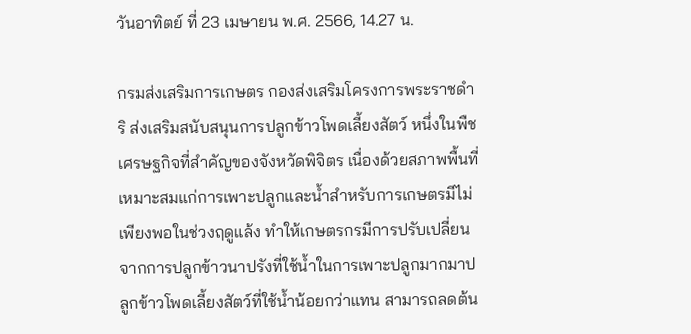วันอาทิตย์ ที่ 23 เมษายน พ.ศ. 2566, 14.27 น.

กรมส่งเสริมการเกษตร กองส่งเสริมโครงการพระราชดำริ ส่งเสริมสนับสนุนการปลูกข้าวโพดเลี้ยงสัตว์ หนึ่งในพืชเศรษฐกิจที่สำคัญของจังหวัดพิจิตร เนื่องด้วยสภาพพื้นที่เหมาะสมแก่การเพาะปลูกและน้ำสำหรับการเกษตรมีไม่เพียงพอในช่วงฤดูแล้ง ทำให้เกษตรกรมีการปรับเปลี่ยนจากการปลูกข้าวนาปรังที่ใช้น้ำในการเพาะปลูกมากมาปลูกข้าวโพดเลี้ยงสัตว์ที่ใช้น้ำน้อยกว่าแทน สามารถลดต้น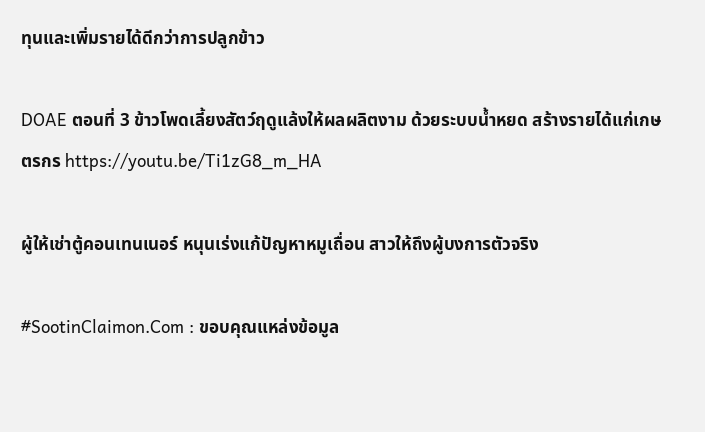ทุนและเพิ่มรายได้ดีกว่าการปลูกข้าว

DOAE ตอนที่ 3 ข้าวโพดเลี้ยงสัตว์ฤดูแล้งให้ผลผลิตงาม ด้วยระบบน้ำหยด สร้างรายได้แก่เกษตรกร https://youtu.be/Ti1zG8_m_HA

ผู้ให้เช่าตู้คอนเทนเนอร์ หนุนเร่งแก้ปัญหาหมูเถื่อน สาวให้ถึงผู้บงการตัวจริง

#SootinClaimon.Com : ขอบคุณแหล่งข้อมูล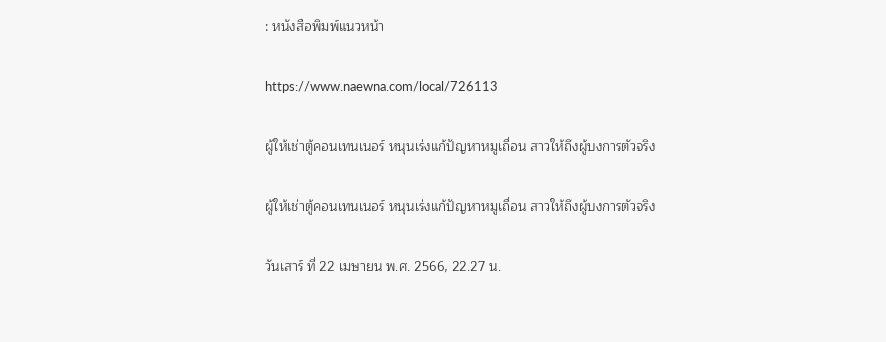: หนังสือพิมพ์แนวหน้า

https://www.naewna.com/local/726113

ผู้ให้เช่าตู้คอนเทนเนอร์ หนุนเร่งแก้ปัญหาหมูเถื่อน สาวให้ถึงผู้บงการตัวจริง

ผู้ให้เช่าตู้คอนเทนเนอร์ หนุนเร่งแก้ปัญหาหมูเถื่อน สาวให้ถึงผู้บงการตัวจริง

วันเสาร์ ที่ 22 เมษายน พ.ศ. 2566, 22.27 น.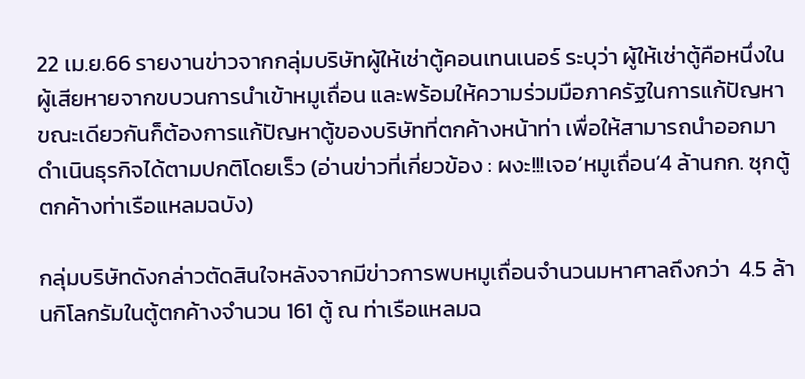22 เม.ย.66 รายงานข่าวจากกลุ่มบริษัทผู้ให้เช่าตู้คอนเทนเนอร์ ระบุว่า ผู้ให้เช่าตู้คือหนึ่งในผู้เสียหายจากขบวนการนำเข้าหมูเถื่อน และพร้อมให้ความร่วมมือภาครัฐในการแก้ปัญหา ขณะเดียวกันก็ต้องการแก้ปัญหาตู้ของบริษัทที่ตกค้างหน้าท่า เพื่อให้สามารถนำออกมาดำเนินธุรกิจได้ตามปกติโดยเร็ว (อ่านข่าวที่เกี่ยวข้อง : ผงะ!!!เจอ‘หมูเถื่อน’4 ล้านกก. ซุกตู้ตกค้างท่าเรือแหลมฉบัง)

กลุ่มบริษัทดังกล่าวตัดสินใจหลังจากมีข่าวการพบหมูเถื่อนจำนวนมหาศาลถึงกว่า  4.5 ล้านกิโลกรัมในตู้ตกค้างจำนวน 161 ตู้ ณ ท่าเรือแหลมฉ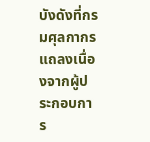บังดังที่กรมศุลกากรแถลงเนื่องจากผู้ประกอบการ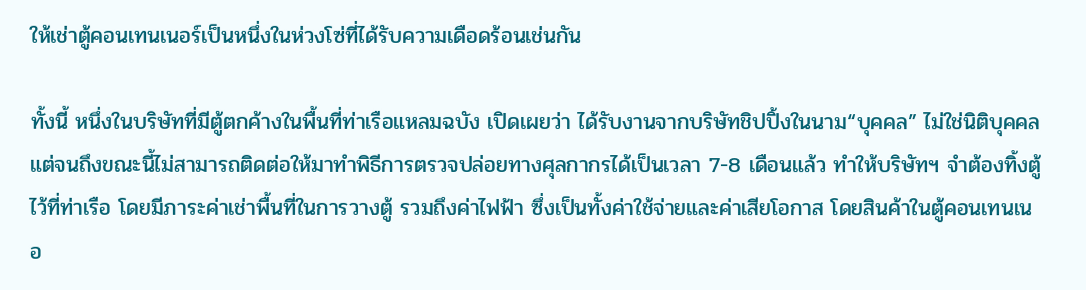ให้เช่าตู้คอนเทนเนอร์เป็นหนึ่งในห่วงโซ่ที่ได้รับความเดือดร้อนเช่นกัน

ทั้งนี้ หนึ่งในบริษัทที่มีตู้ตกค้างในพื้นที่ท่าเรือแหลมฉบัง เปิดเผยว่า ได้รับงานจากบริษัทชิปปิ้งในนาม“บุคคล” ไม่ใช่นิติบุคคล แต่จนถึงขณะนี้ไม่สามารถติดต่อให้มาทำพิธีการตรวจปล่อยทางศุลกากรได้เป็นเวลา 7-8 เดือนแล้ว ทำให้บริษัทฯ จำต้องทิ้งตู้ไว้ที่ท่าเรือ โดยมีภาระค่าเช่าพื้นที่ในการวางตู้ รวมถึงค่าไฟฟ้า ซึ่งเป็นทั้งค่าใช้จ่ายและค่าเสียโอกาส โดยสินค้าในตู้คอนเทนเนอ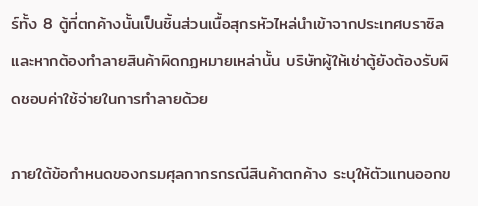ร์ทั้ง 8 ตู้ที่ตกค้างนั้นเป็นชิ้นส่วนเนื้อสุกรหัวไหล่นำเข้าจากประเทศบราซิล และหากต้องทำลายสินค้าผิดกฏหมายเหล่านั้น บริษัทผู้ให้เช่าตู้ยังต้องรับผิดชอบค่าใช้จ่ายในการทำลายด้วย

ภายใต้ข้อกำหนดของกรมศุลกากรกรณีสินค้าตกค้าง ระบุให้ตัวแทนออกข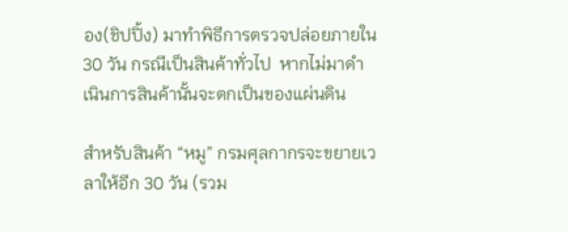อง(ชิปปิ้ง) มาทำพิธีการตรวจปล่อยภายใน 30 วัน กรณีเป็นสินค้าทั่วไป  หากไม่มาดำเนินการสินค้านั้นจะตกเป็นของแผ่นดิน

สำหรับสินค้า “หมู” กรมศุลกากรจะขยายเวลาให้อีก 30 วัน (รวม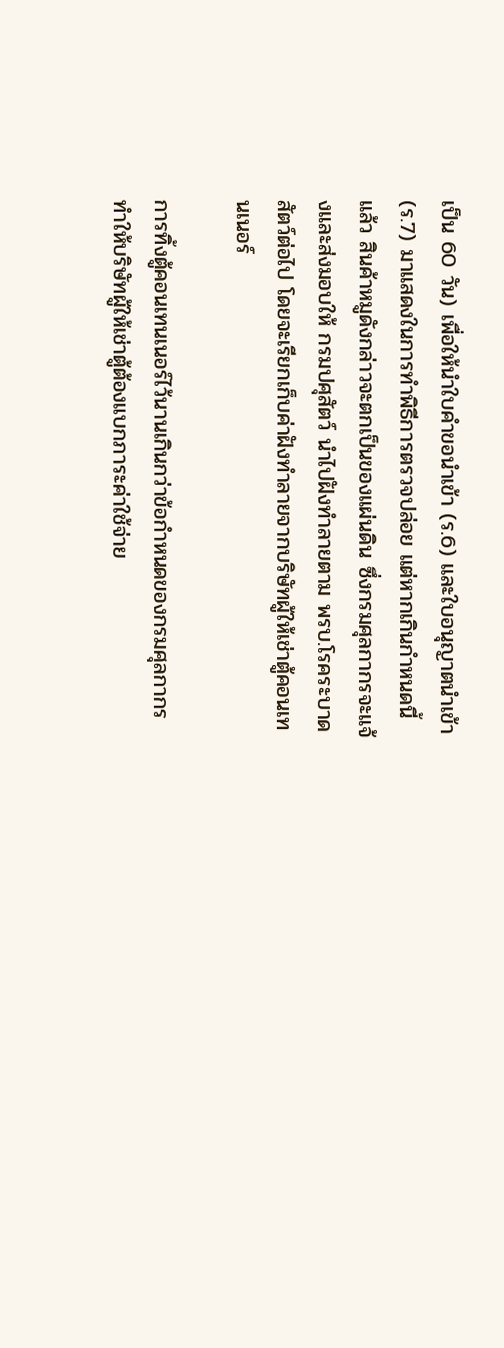เป็น 60 วัน) เพื่อให้นำใบคำขอนำเข้า (ร.6) และใบอนุญาตนำเข้า  (ร.7) มาแสดงในการทำพิธีการตรวจปล่อย แต่หากเกินกำหนดนี้แล้ว สินค้าหมูดังกล่าวจะตกเป็นของแผ่นดิน ซึ่งกรมศุลกากรจะแจ้งและส่งมอบให้ กรมปศุสัตว์ นำไปฝังทำลายตาม พรบ.โรคระบาดสัตว์ต่อไป โดยจะเรียกเก็บค่าฝังทำลายจากบริษัทผู้ให้เช่าตู้คอนเทนเนอร์

การทิ้งตู้คอนเทนเนอร์ไว้นานเกินกว่าข้อกำหนดของกรมศุลกากร ทำให้บริษัทผู้ให้เช่าตู้ต้องแบกภาระค่าใช้จ่าย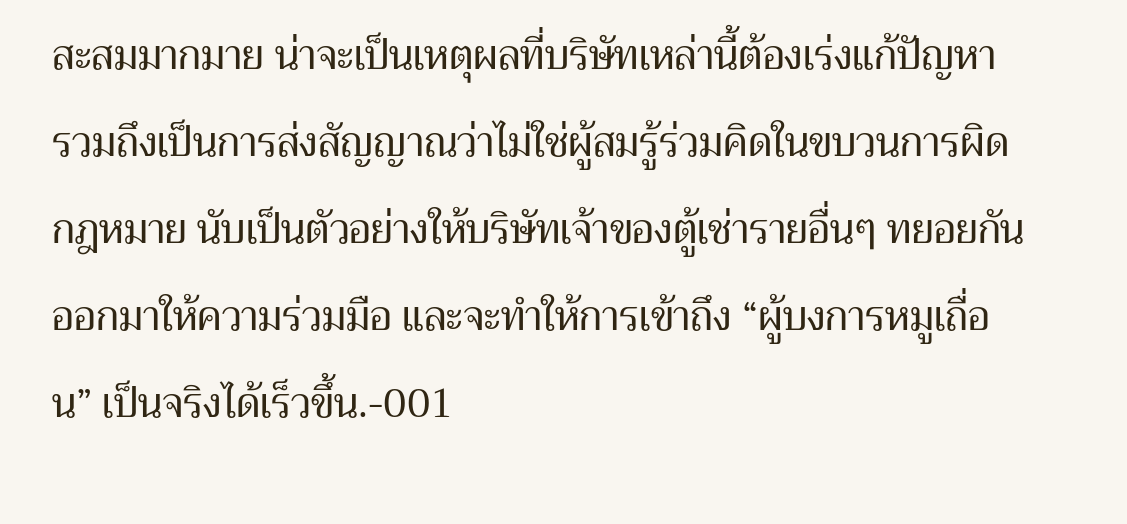สะสมมากมาย น่าจะเป็นเหตุผลที่บริษัทเหล่านี้ต้องเร่งแก้ปัญหา รวมถึงเป็นการส่งสัญญาณว่าไม่ใช่ผู้สมรู้ร่วมคิดในขบวนการผิดกฎหมาย นับเป็นตัวอย่างให้บริษัทเจ้าของตู้เช่ารายอื่นๆ ทยอยกันออกมาให้ความร่วมมือ และจะทำให้การเข้าถึง “ผู้บงการหมูเถื่อน” เป็นจริงได้เร็วขึ้น.-001